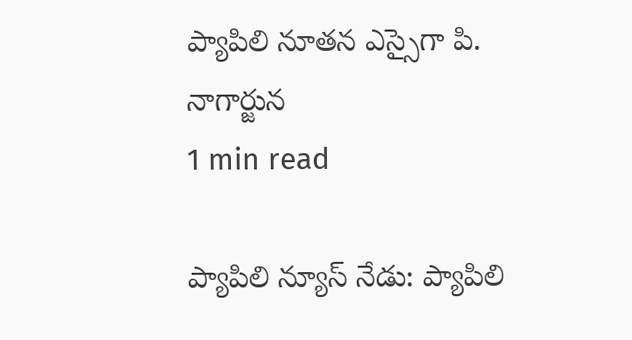ప్యాపిలి నూతన ఎస్సైగా పి. నాగార్జున
1 min read

ప్యాపిలి న్యూస్ నేడు: ప్యాపిలి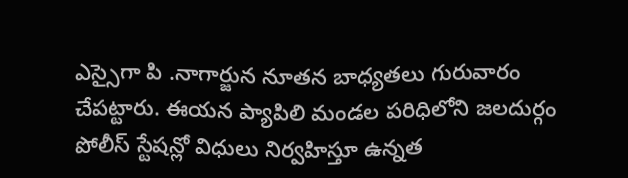ఎస్సైగా పి .నాగార్జున నూతన బాధ్యతలు గురువారం చేపట్టారు. ఈయన ప్యాపిలి మండల పరిధిలోని జలదుర్గం పోలీస్ స్టేషన్లో విధులు నిర్వహిస్తూ ఉన్నత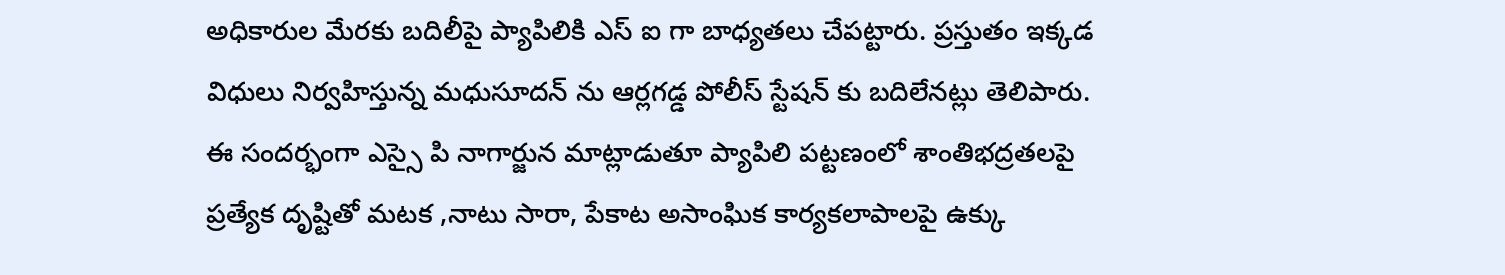అధికారుల మేరకు బదిలీపై ప్యాపిలికి ఎస్ ఐ గా బాధ్యతలు చేపట్టారు. ప్రస్తుతం ఇక్కడ విధులు నిర్వహిస్తున్న మధుసూదన్ ను ఆర్లగడ్డ పోలీస్ స్టేషన్ కు బదిలేనట్లు తెలిపారు. ఈ సందర్భంగా ఎస్సై పి నాగార్జున మాట్లాడుతూ ప్యాపిలి పట్టణంలో శాంతిభద్రతలపై ప్రత్యేక దృష్టితో మటక ,నాటు సారా, పేకాట అసాంఘిక కార్యకలాపాలపై ఉక్కు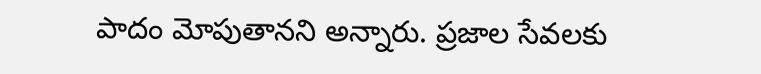పాదం మోపుతానని అన్నారు. ప్రజాల సేవలకు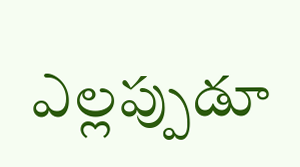ఎల్లప్పుడూ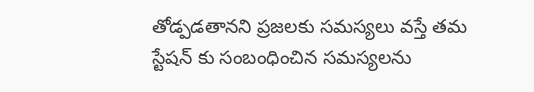తోడ్పడతానని ప్రజలకు సమస్యలు వస్తే తమ స్టేషన్ కు సంబంధించిన సమస్యలను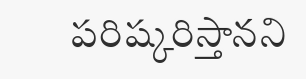పరిష్కరిస్తానని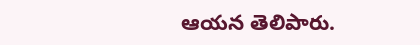ఆయన తెలిపారు.